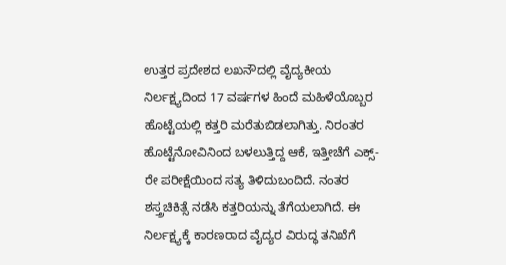ಉತ್ತರ ಪ್ರದೇಶದ ಲಖನೌದಲ್ಲಿ ವೈದ್ಯಕೀಯ ನಿರ್ಲಕ್ಷ್ಯದಿಂದ 17 ವರ್ಷಗಳ ಹಿಂದೆ ಮಹಿಳೆಯೊಬ್ಬರ ಹೊಟ್ಟೆಯಲ್ಲಿ ಕತ್ತರಿ ಮರೆತುಬಿಡಲಾಗಿತ್ತು. ನಿರಂತರ ಹೊಟ್ಟೆನೋವಿನಿಂದ ಬಳಲುತ್ತಿದ್ದ ಆಕೆ, ಇತ್ತೀಚೆಗೆ ಎಕ್ಸ್-ರೇ ಪರೀಕ್ಷೆಯಿಂದ ಸತ್ಯ ತಿಳಿದುಬಂದಿದೆ. ನಂತರ ಶಸ್ತ್ರಚಿಕಿತ್ಸೆ ನಡೆಸಿ ಕತ್ತರಿಯನ್ನು ತೆಗೆಯಲಾಗಿದೆ. ಈ ನಿರ್ಲಕ್ಷ್ಯಕ್ಕೆ ಕಾರಣರಾದ ವೈದ್ಯರ ವಿರುದ್ಧ ತನಿಖೆಗೆ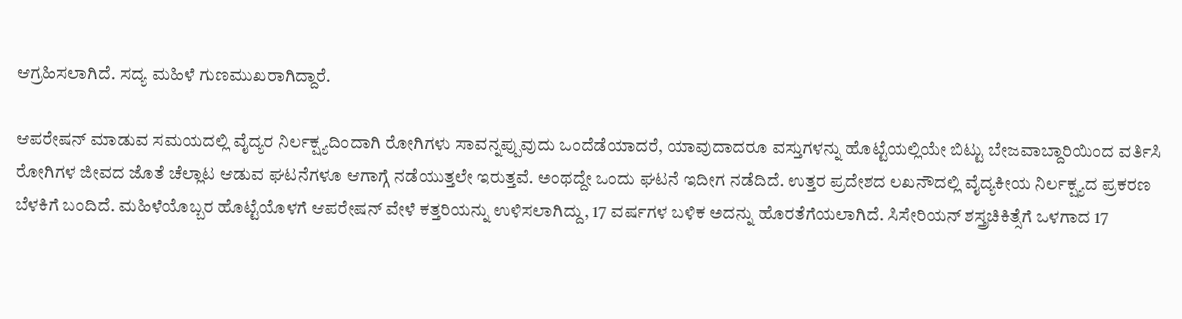ಆಗ್ರಹಿಸಲಾಗಿದೆ. ಸದ್ಯ ಮಹಿಳೆ ಗುಣಮುಖರಾಗಿದ್ದಾರೆ.

ಆಪರೇಷನ್ ಮಾಡುವ ಸಮಯದಲ್ಲಿ ವೈದ್ಯರ ನಿರ್ಲಕ್ಷ್ಯದಿಂದಾಗಿ ರೋಗಿಗಳು ಸಾವನ್ನಪ್ಪುವುದು ಒಂದೆಡೆಯಾದರೆ, ಯಾವುದಾದರೂ ವಸ್ತುಗಳನ್ನು ಹೊಟ್ಟೆಯಲ್ಲಿಯೇ ಬಿಟ್ಟು ಬೇಜವಾಬ್ದಾರಿಯಿಂದ ವರ್ತಿಸಿ ರೋಗಿಗಳ ಜೀವದ ಜೊತೆ ಚೆಲ್ಲಾಟ ಆಡುವ ಘಟನೆಗಳೂ ಆಗಾಗ್ಗೆ ನಡೆಯುತ್ತಲೇ ಇರುತ್ತವೆ. ಅಂಥದ್ದೇ ಒಂದು ಘಟನೆ ಇದೀಗ ನಡೆದಿದೆ. ಉತ್ತರ ಪ್ರದೇಶದ ಲಖನೌದಲ್ಲಿ ವೈದ್ಯಕೀಯ ನಿರ್ಲಕ್ಷ್ಯದ ಪ್ರಕರಣ ಬೆಳಕಿಗೆ ಬಂದಿದೆ. ಮಹಿಳೆಯೊಬ್ಬರ ಹೊಟ್ಟೆಯೊಳಗೆ ಆಪರೇಷನ್ ವೇಳೆ ಕತ್ತರಿಯನ್ನು ಉಳಿಸಲಾಗಿದ್ದು, 17 ವರ್ಷಗಳ ಬಳಿಕ ಅದನ್ನು ಹೊರತೆಗೆಯಲಾಗಿದೆ. ಸಿಸೇರಿಯನ್ ಶಸ್ತ್ರಚಿಕಿತ್ಸೆಗೆ ಒಳಗಾದ 17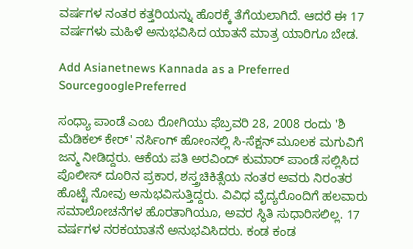ವರ್ಷಗಳ ನಂತರ ಕತ್ತರಿಯನ್ನು ಹೊರಕ್ಕೆ ತೆಗೆಯಲಾಗಿದೆ. ಆದರೆ ಈ 17 ವರ್ಷಗಳು ಮಹಿಳೆ ಅನುಭವಿಸಿದ ಯಾತನೆ ಮಾತ್ರ ಯಾರಿಗೂ ಬೇಡ.

Add Asianetnews Kannada as a Preferred SourcegooglePreferred

ಸಂಧ್ಯಾ ಪಾಂಡೆ ಎಂಬ ರೋಗಿಯು ಫೆಬ್ರವರಿ 28, 2008 ರಂದು 'ಶಿ ಮೆಡಿಕಲ್ ಕೇರ್' ನರ್ಸಿಂಗ್ ಹೋಂನಲ್ಲಿ ಸಿ-ಸೆಕ್ಷನ್ ಮೂಲಕ ಮಗುವಿಗೆ ಜನ್ಮ ನೀಡಿದ್ದರು. ಆಕೆಯ ಪತಿ ಅರವಿಂದ್ ಕುಮಾರ್ ಪಾಂಡೆ ಸಲ್ಲಿಸಿದ ಪೊಲೀಸ್ ದೂರಿನ ಪ್ರಕಾರ, ಶಸ್ತ್ರಚಿಕಿತ್ಸೆಯ ನಂತರ ಅವರು ನಿರಂತರ ಹೊಟ್ಟೆ ನೋವು ಅನುಭವಿಸುತ್ತಿದ್ದರು. ವಿವಿಧ ವೈದ್ಯರೊಂದಿಗೆ ಹಲವಾರು ಸಮಾಲೋಚನೆಗಳ ಹೊರತಾಗಿಯೂ, ಅವರ ಸ್ಥಿತಿ ಸುಧಾರಿಸಲಿಲ್ಲ. 17 ವರ್ಷಗಳ ನರಕಯಾತನೆ ಅನುಭವಿಸಿದರು. ಕಂಡ ಕಂಡ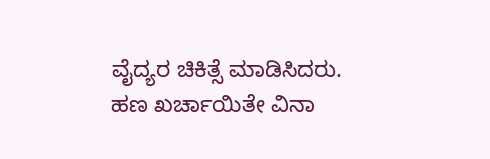ವೈದ್ಯರ ಚಿಕಿತ್ಸೆ ಮಾಡಿಸಿದರು. ಹಣ ಖರ್ಚಾಯಿತೇ ವಿನಾ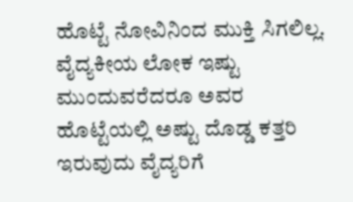ಹೊಟ್ಟೆ ನೋವಿನಿಂದ ಮುಕ್ತಿ ಸಿಗಲಿಲ್ಲ. ವೈದ್ಯಕೀಯ ಲೋಕ ಇಷ್ಟು ಮುಂದುವರೆದರೂ ಅವರ ಹೊಟ್ಟೆಯಲ್ಲಿ ಅಷ್ಟು ದೊಡ್ಡ ಕತ್ತರಿ ಇರುವುದು ವೈದ್ಯರಿಗೆ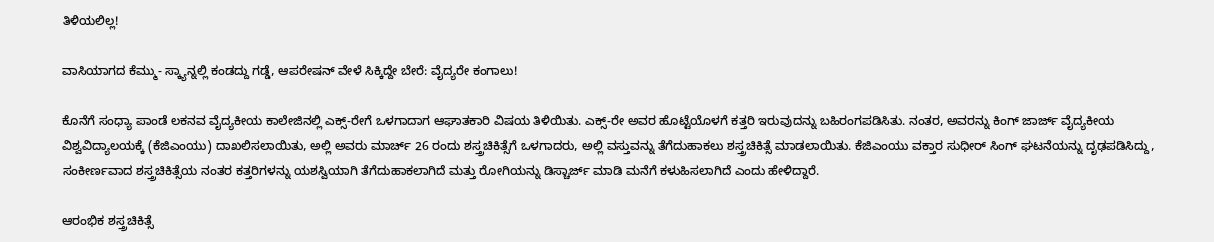ತಿಳಿಯಲಿಲ್ಲ!

ವಾಸಿಯಾಗದ ಕೆಮ್ಮು- ಸ್ಕ್ಯಾನ್ನಲ್ಲಿ ಕಂಡದ್ದು ಗಡ್ಡೆ, ಆಪರೇಷನ್ ವೇಳೆ ಸಿಕ್ಕಿದ್ದೇ ಬೇರೆ: ವೈದ್ಯರೇ ಕಂಗಾಲು!

ಕೊನೆಗೆ ಸಂಧ್ಯಾ ಪಾಂಡೆ ಲಕನವ ವೈದ್ಯಕೀಯ ಕಾಲೇಜಿನಲ್ಲಿ ಎಕ್ಸ್-ರೇಗೆ ಒಳಗಾದಾಗ ಆಘಾತಕಾರಿ ವಿಷಯ ತಿಳಿಯಿತು. ಎಕ್ಸ್-ರೇ ಅವರ ಹೊಟ್ಟೆಯೊಳಗೆ ಕತ್ತರಿ ಇರುವುದನ್ನು ಬಹಿರಂಗಪಡಿಸಿತು. ನಂತರ, ಅವರನ್ನು ಕಿಂಗ್ ಜಾರ್ಜ್ ವೈದ್ಯಕೀಯ ವಿಶ್ವವಿದ್ಯಾಲಯಕ್ಕೆ (ಕೆಜಿಎಂಯು) ದಾಖಲಿಸಲಾಯಿತು, ಅಲ್ಲಿ ಅವರು ಮಾರ್ಚ್ 26 ರಂದು ಶಸ್ತ್ರಚಿಕಿತ್ಸೆಗೆ ಒಳಗಾದರು, ಅಲ್ಲಿ ವಸ್ತುವನ್ನು ತೆಗೆದುಹಾಕಲು ಶಸ್ತ್ರಚಿಕಿತ್ಸೆ ಮಾಡಲಾಯಿತು. ಕೆಜಿಎಂಯು ವಕ್ತಾರ ಸುಧೀರ್ ಸಿಂಗ್ ಘಟನೆಯನ್ನು ದೃಢಪಡಿಸಿದ್ದು, ಸಂಕೀರ್ಣವಾದ ಶಸ್ತ್ರಚಿಕಿತ್ಸೆಯ ನಂತರ ಕತ್ತರಿಗಳನ್ನು ಯಶಸ್ವಿಯಾಗಿ ತೆಗೆದುಹಾಕಲಾಗಿದೆ ಮತ್ತು ರೋಗಿಯನ್ನು ಡಿಸ್ಚಾರ್ಜ್ ಮಾಡಿ ಮನೆಗೆ ಕಳುಹಿಸಲಾಗಿದೆ ಎಂದು ಹೇಳಿದ್ದಾರೆ.

ಆರಂಭಿಕ ಶಸ್ತ್ರಚಿಕಿತ್ಸೆ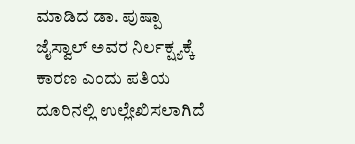ಮಾಡಿದ ಡಾ. ಪುಷ್ಪಾ ಜೈಸ್ವಾಲ್ ಅವರ ನಿರ್ಲಕ್ಷ್ಯಕ್ಕೆ ಕಾರಣ ಎಂದು ಪತಿಯ ದೂರಿನಲ್ಲಿ ಉಲ್ಲೇಖಿಸಲಾಗಿದೆ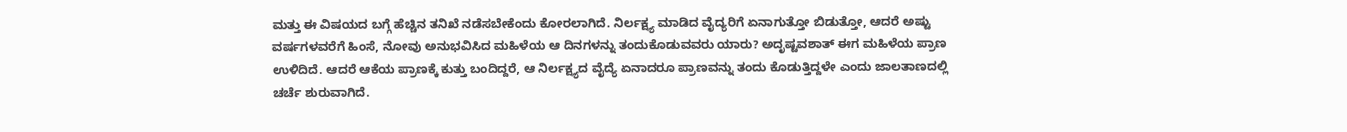ಮತ್ತು ಈ ವಿಷಯದ ಬಗ್ಗೆ ಹೆಚ್ಚಿನ ತನಿಖೆ ನಡೆಸಬೇಕೆಂದು ಕೋರಲಾಗಿದೆ. ನಿರ್ಲಕ್ಷ್ಯ ಮಾಡಿದ ವೈದ್ಯರಿಗೆ ಏನಾಗುತ್ತೋ ಬಿಡುತ್ತೋ, ಆದರೆ ಅಷ್ಟು ವರ್ಷಗಳವರೆಗೆ ಹಿಂಸೆ, ನೋವು ಅನುಭವಿಸಿದ ಮಹಿಳೆಯ ಆ ದಿನಗಳನ್ನು ತಂದುಕೊಡುವವರು ಯಾರು? ಅದೃಷ್ಟವಶಾತ್ ಈಗ ಮಹಿಳೆಯ ಪ್ರಾಣ ಉಳಿದಿದೆ. ಆದರೆ ಆಕೆಯ ಪ್ರಾಣಕ್ಕೆ ಕುತ್ತು ಬಂದಿದ್ದರೆ, ಆ ನಿರ್ಲಕ್ಷ್ಯದ ವೈದ್ಯೆ ಏನಾದರೂ ಪ್ರಾಣವನ್ನು ತಂದು ಕೊಡುತ್ತಿದ್ದಳೇ ಎಂದು ಜಾಲತಾಣದಲ್ಲಿ ಚರ್ಚೆ ಶುರುವಾಗಿದೆ.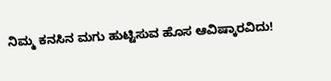ನಿಮ್ಮ ಕನಸಿನ ಮಗು ಹುಟ್ಟಿಸುವ ಹೊಸ ಆವಿಷ್ಕಾರವಿದು!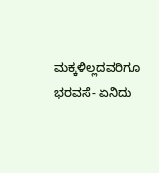ಮಕ್ಕಳಿಲ್ಲದವರಿಗೂ ಭರವಸೆ- ಏನಿದು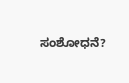ಸಂಶೋಧನೆ?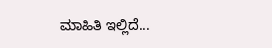ಮಾಹಿತಿ ಇಲ್ಲಿದೆ...